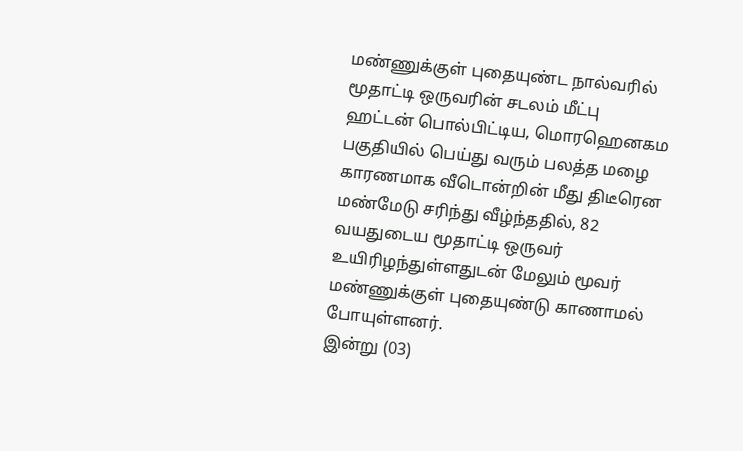மண்ணுக்குள் புதையுண்ட நால்வரில் மூதாட்டி ஒருவரின் சடலம் மீட்பு
ஹட்டன் பொல்பிட்டிய, மொரஹெனகம பகுதியில் பெய்து வரும் பலத்த மழை காரணமாக வீடொன்றின் மீது திடீரென மண்மேடு சரிந்து வீழ்ந்ததில், 82 வயதுடைய மூதாட்டி ஒருவர் உயிரிழந்துள்ளதுடன் மேலும் மூவர் மண்ணுக்குள் புதையுண்டு காணாமல் போயுள்ளனர்.
இன்று (03)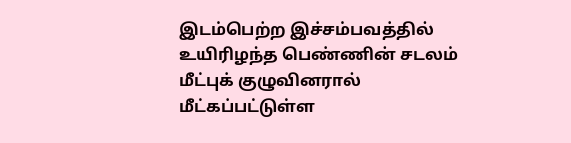இடம்பெற்ற இச்சம்பவத்தில் உயிரிழந்த பெண்ணின் சடலம் மீட்புக் குழுவினரால் மீட்கப்பட்டுள்ள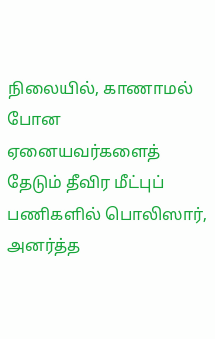நிலையில், காணாமல் போன ஏனையவர்களைத் தேடும் தீவிர மீட்புப் பணிகளில் பொலிஸார், அனர்த்த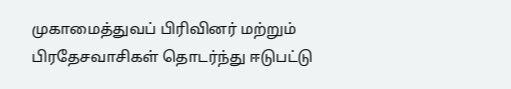முகாமைத்துவப் பிரிவினர் மற்றும் பிரதேசவாசிகள் தொடர்ந்து ஈடுபட்டு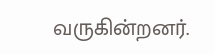வருகின்றனர்.